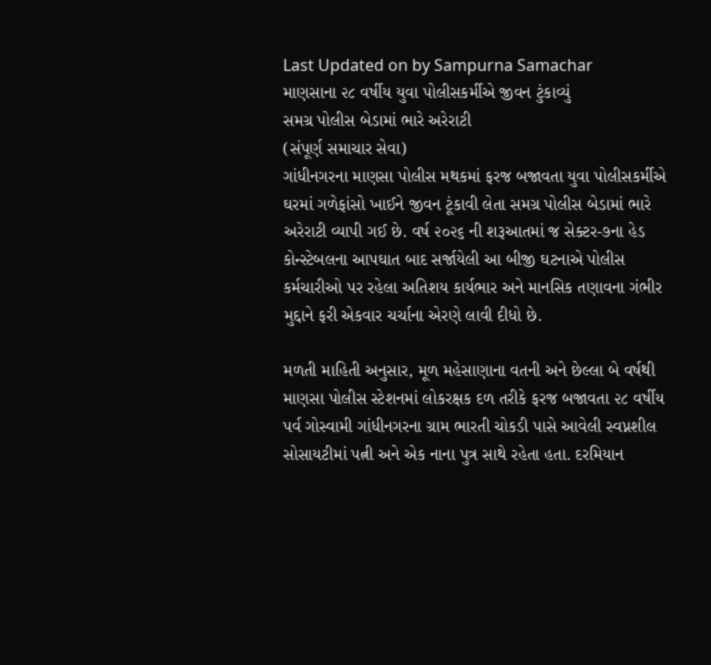Last Updated on by Sampurna Samachar
માણસાના ૨૮ વર્ષીય યુવા પોલીસકર્મીએ જીવન ટુંકાવ્યું
સમગ્ર પોલીસ બેડામાં ભારે અરેરાટી
(સંપૂર્ણ સમાચાર સેવા)
ગાંધીનગરના માણસા પોલીસ મથકમાં ફરજ બજાવતા યુવા પોલીસકર્મીએ ઘરમાં ગળેફાંસો ખાઈને જીવન ટૂંકાવી લેતા સમગ્ર પોલીસ બેડામાં ભારે અરેરાટી વ્યાપી ગઈ છે. વર્ષ ૨૦૨૬ ની શરૂઆતમાં જ સેક્ટર-૭ના હેડ કોન્સ્ટેબલના આપઘાત બાદ સર્જાયેલી આ બીજી ઘટનાએ પોલીસ કર્મચારીઓ પર રહેલા અતિશય કાર્યભાર અને માનસિક તણાવના ગંભીર મુદ્દાને ફરી એકવાર ચર્ચાના એરણે લાવી દીધો છે.

મળતી માહિતી અનુસાર, મૂળ મહેસાણાના વતની અને છેલ્લા બે વર્ષથી માણસા પોલીસ સ્ટેશનમાં લોકરક્ષક દળ તરીકે ફરજ બજાવતા ૨૮ વર્ષીય પર્વ ગોસ્વામી ગાંધીનગરના ગ્રામ ભારતી ચોકડી પાસે આવેલી સ્વપ્નશીલ સોસાયટીમાં પત્ની અને એક નાના પુત્ર સાથે રહેતા હતા. દરમિયાન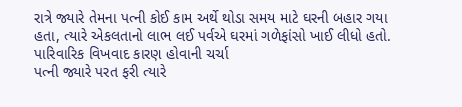રાત્રે જ્યારે તેમના પત્ની કોઈ કામ અર્થે થોડા સમય માટે ઘરની બહાર ગયા હતા, ત્યારે એકલતાનો લાભ લઈ પર્વએ ઘરમાં ગળેફાંસો ખાઈ લીધો હતો.
પારિવારિક વિખવાદ કારણ હોવાની ચર્ચા
પત્ની જ્યારે પરત ફરી ત્યારે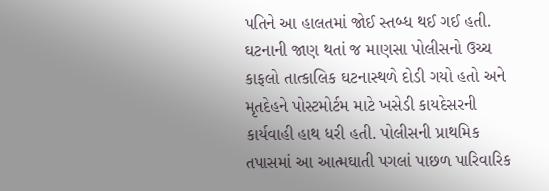પતિને આ હાલતમાં જોઈ સ્તબ્ધ થઈ ગઈ હતી. ઘટનાની જાણ થતાં જ માણસા પોલીસનો ઉચ્ચ કાફલો તાત્કાલિક ઘટનાસ્થળે દોડી ગયો હતો અને મૃતદેહને પોસ્ટમોર્ટમ માટે ખસેડી કાયદેસરની કાર્યવાહી હાથ ધરી હતી. પોલીસની પ્રાથમિક તપાસમાં આ આત્મઘાતી પગલાં પાછળ પારિવારિક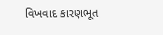વિખવાદ કારણભૂત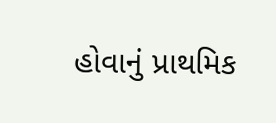હોવાનું પ્રાથમિક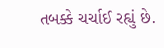તબક્કે ચર્ચાઈ રહ્યું છે.